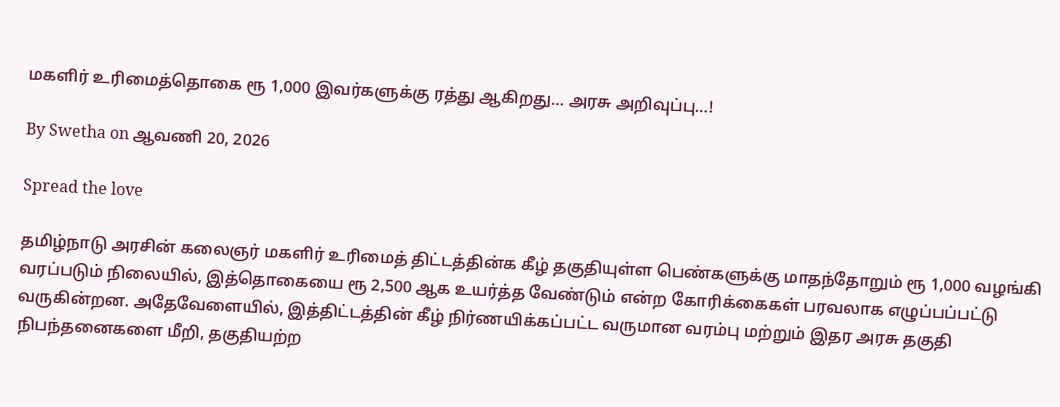மகளிர் உரிமைத்தொகை ரூ 1,000 இவர்களுக்கு ரத்து ஆகிறது… அரசு அறிவுப்பு…!

By Swetha on ஆவணி 20, 2026

Spread the love

தமிழ்நாடு அரசின் கலைஞர் மகளிர் உரிமைத் திட்டத்தின்க கீழ் தகுதியுள்ள பெண்களுக்கு மாதந்தோறும் ரூ 1,000 வழங்கி வரப்படும் நிலையில், இத்தொகையை ரூ 2,500 ஆக உயர்த்த வேண்டும் என்ற கோரிக்கைகள் பரவலாக எழுப்பப்பட்டு வருகின்றன. அதேவேளையில், இத்திட்டத்தின் கீழ் நிர்ணயிக்கப்பட்ட வருமான வரம்பு மற்றும் இதர அரசு தகுதி நிபந்தனைகளை மீறி, தகுதியற்ற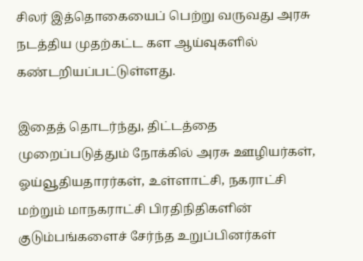சிலர் இத்தொகையைப் பெற்று வருவது அரசு நடத்திய முதற்கட்ட கள ஆய்வுகளில் கண்டறியப்பட்டுள்ளது.

இதைத் தொடர்ந்து, திட்டத்தை முறைப்படுத்தும் நோக்கில் அரசு ஊழியர்கள், ஓய்வூதியதாரர்கள், உள்ளாட்சி, நகராட்சி மற்றும் மாநகராட்சி பிரதிநிதிகளின் குடும்பங்களைச் சேர்ந்த உறுப்பினர்கள்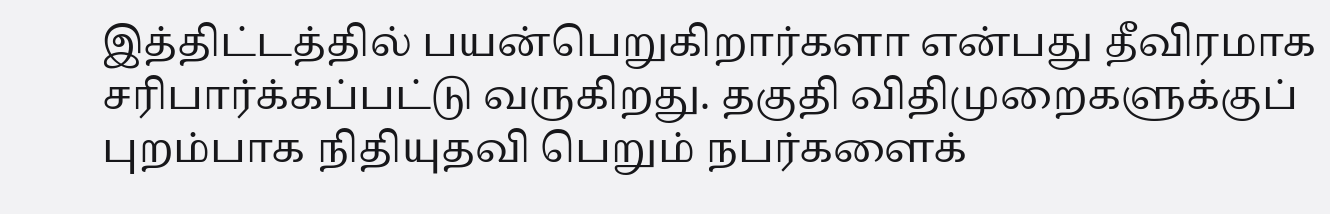இத்திட்டத்தில் பயன்பெறுகிறார்களா என்பது தீவிரமாக சரிபார்க்கப்பட்டு வருகிறது. தகுதி விதிமுறைகளுக்குப் புறம்பாக நிதியுதவி பெறும் நபர்களைக்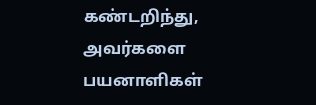கண்டறிந்து, அவர்களை பயனாளிகள்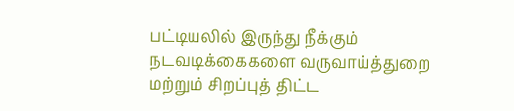பட்டியலில் இருந்து நீக்கும் நடவடிக்கைகளை வருவாய்த்துறை மற்றும் சிறப்புத் திட்ட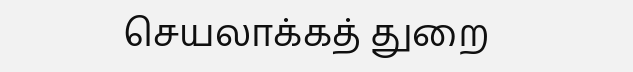செயலாக்கத் துறை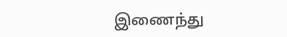இணைந்து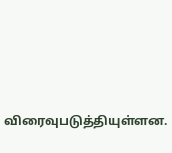விரைவுபடுத்தியுள்ளன.